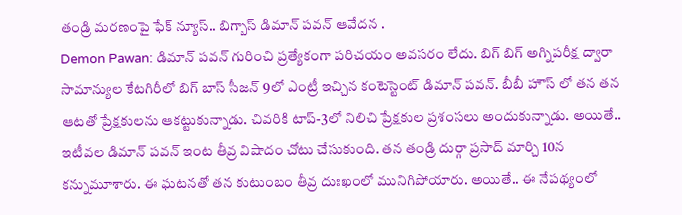తండ్రి మరణంపై ఫేక్ న్యూస్.. బిగ్బాస్ డిమాన్ పవన్ ఆవేదన .
Demon Pawan: డిమాన్ పవన్ గురించి ప్రత్యేకంగా పరిచయం అవసరం లేదు. బిగ్ బిగ్ అగ్నిపరీక్ష ద్వారా సామాన్యుల కేటగిరీలో బిగ్ బాస్ సీజన్ 9లో ఎంట్రీ ఇచ్చిన కంటెస్టెంట్ డిమాన్ పవన్. బీబీ హౌస్ లో తన తన ఆటతో ప్రేక్షకులను ఆకట్టుకున్నాడు. చివరికి టాప్-3లో నిలిచి ప్రేక్షకుల ప్రశంసలు అందుకున్నాడు. అయితే.. ఇటీవల డిమాన్ పవన్ ఇంట తీవ్ర విషాదం చోటు చేసుకుంది. తన తండ్రి దుర్గా ప్రసాద్ మార్చి 10న కన్నుమూశారు. ఈ ఘటనతో తన కుటుంబం తీవ్ర దుఃఖంలో మునిగిపోయారు. అయితే.. ఈ నేపథ్యంలో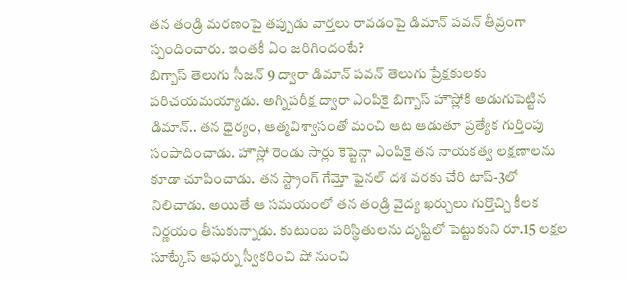తన తండ్రి మరణంపై తప్పుడు వార్తలు రావడంపై డిమాన్ పవన్ తీవ్రంగా స్పందించారు. ఇంతకీ ఏం జరిగిందంటే?
బిగ్బాస్ తెలుగు సీజన్ 9 ద్వారా డిమాన్ పవన్ తెలుగు ప్రేక్షకులకు పరిచయమయ్యాడు. అగ్నిపరీక్ష ద్వారా ఎంపికై బిగ్బాస్ హౌస్లోకి అడుగుపెట్టిన డిమాన్.. తన ధైర్యం, ఆత్మవిశ్వాసంతో మంచి ఆట ఆడుతూ ప్రత్యేక గుర్తింపు సంపాదించాడు. హౌస్లో రెండు సార్లు కెప్టెన్గా ఎంపికై తన నాయకత్వ లక్షణాలను కూడా చూపించాడు. తన స్ట్రాంగ్ గేమ్తో ఫైనల్ దశ వరకు చేరి టాప్-3లో నిలిచాడు. అయితే ఆ సమయంలో తన తండ్రి వైద్య ఖర్చులు గుర్తొచ్చి కీలక నిర్ణయం తీసుకున్నాడు. కుటుంబ పరిస్థితులను దృష్టిలో పెట్టుకుని రూ.15 లక్షల సూట్కేస్ ఆఫర్ను స్వీకరించి షో నుంచి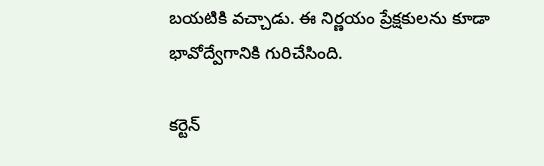బయటికి వచ్చాడు. ఈ నిర్ణయం ప్రేక్షకులను కూడా భావోద్వేగానికి గురిచేసింది.

కర్టెన్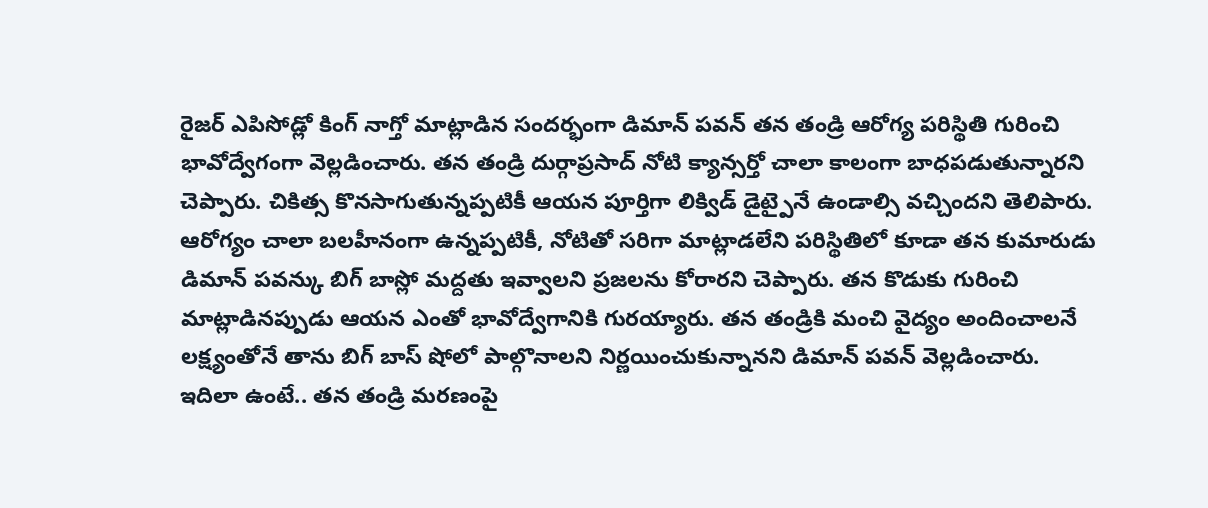రైజర్ ఎపిసోడ్లో కింగ్ నాగ్తో మాట్లాడిన సందర్భంగా డిమాన్ పవన్ తన తండ్రి ఆరోగ్య పరిస్థితి గురించి భావోద్వేగంగా వెల్లడించారు. తన తండ్రి దుర్గాప్రసాద్ నోటి క్యాన్సర్తో చాలా కాలంగా బాధపడుతున్నారని చెప్పారు. చికిత్స కొనసాగుతున్నప్పటికీ ఆయన పూర్తిగా లిక్విడ్ డైట్పైనే ఉండాల్సి వచ్చిందని తెలిపారు. ఆరోగ్యం చాలా బలహీనంగా ఉన్నప్పటికీ, నోటితో సరిగా మాట్లాడలేని పరిస్థితిలో కూడా తన కుమారుడు డిమాన్ పవన్కు బిగ్ బాస్లో మద్దతు ఇవ్వాలని ప్రజలను కోరారని చెప్పారు. తన కొడుకు గురించి మాట్లాడినప్పుడు ఆయన ఎంతో భావోద్వేగానికి గురయ్యారు. తన తండ్రికి మంచి వైద్యం అందించాలనే లక్ష్యంతోనే తాను బిగ్ బాస్ షోలో పాల్గొనాలని నిర్ణయించుకున్నానని డిమాన్ పవన్ వెల్లడించారు.
ఇదిలా ఉంటే.. తన తండ్రి మరణంపై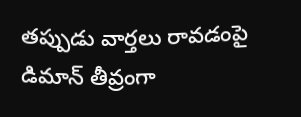తప్పుడు వార్తలు రావడంపై డిమాన్ తీవ్రంగా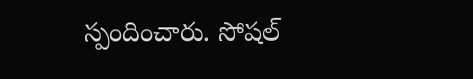స్పందించారు. సోషల్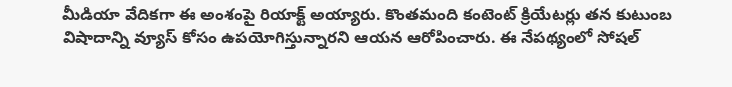మీడియా వేదికగా ఈ అంశంపై రియాక్ట్ అయ్యారు. కొంతమంది కంటెంట్ క్రియేటర్లు తన కుటుంబ విషాదాన్ని వ్యూస్ కోసం ఉపయోగిస్తున్నారని ఆయన ఆరోపించారు. ఈ నేపథ్యంలో సోషల్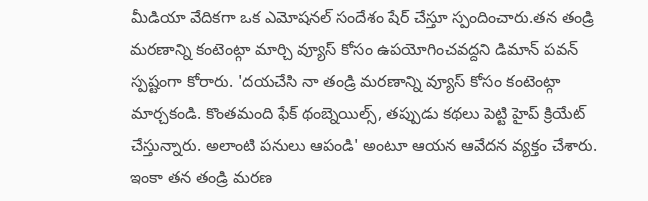మీడియా వేదికగా ఒక ఎమోషనల్ సందేశం షేర్ చేస్తూ స్పందించారు.తన తండ్రి మరణాన్ని కంటెంట్గా మార్చి వ్యూస్ కోసం ఉపయోగించవద్దని డిమాన్ పవన్ స్పష్టంగా కోరారు. 'దయచేసి నా తండ్రి మరణాన్ని వ్యూస్ కోసం కంటెంట్గా మార్చకండి. కొంతమంది ఫేక్ థంబ్నెయిల్స్, తప్పుడు కథలు పెట్టి హైప్ క్రియేట్ చేస్తున్నారు. అలాంటి పనులు ఆపండి' అంటూ ఆయన ఆవేదన వ్యక్తం చేశారు.
ఇంకా తన తండ్రి మరణ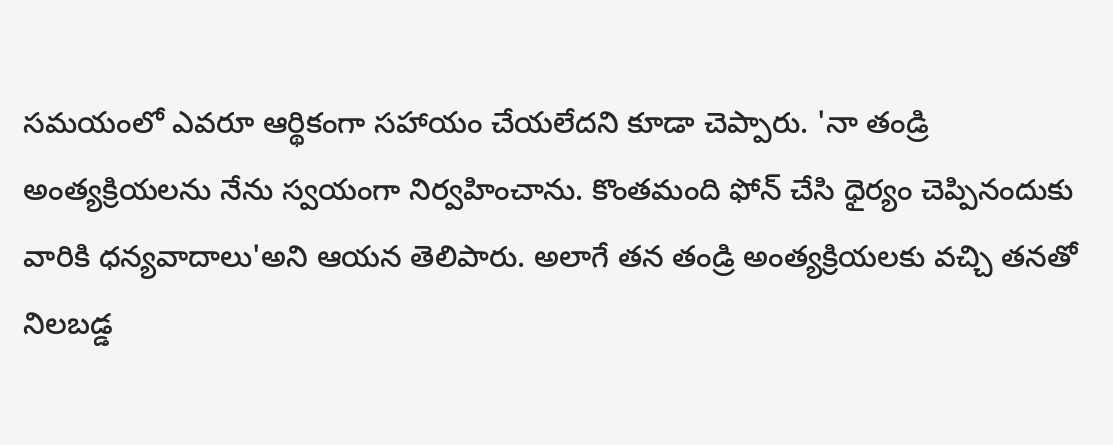సమయంలో ఎవరూ ఆర్థికంగా సహాయం చేయలేదని కూడా చెప్పారు. 'నా తండ్రి అంత్యక్రియలను నేను స్వయంగా నిర్వహించాను. కొంతమంది ఫోన్ చేసి ధైర్యం చెప్పినందుకు వారికి ధన్యవాదాలు'అని ఆయన తెలిపారు. అలాగే తన తండ్రి అంత్యక్రియలకు వచ్చి తనతో నిలబడ్డ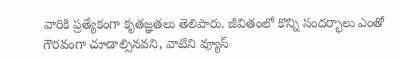వారికి ప్రత్యేకంగా కృతజ్ఞతలు తెలిపారు. జీవితంలో కొన్ని సందర్భాలు ఎంతో గౌరవంగా చూడాల్సినవని, వాటిని వ్యూస్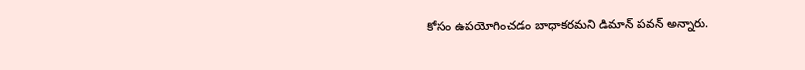కోసం ఉపయోగించడం బాధాకరమని డిమాన్ పవన్ అన్నారు.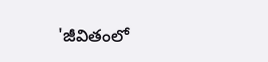'జీవితంలో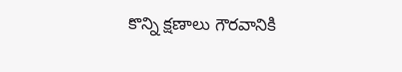కొన్ని క్షణాలు గౌరవానికి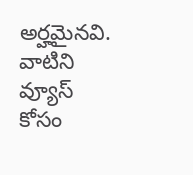అర్హమైనవి. వాటిని వ్యూస్ కోసం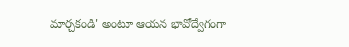మార్చకండి' అంటూ ఆయన భావోద్వేగంగా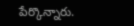పేర్కొన్నారు.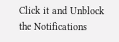Click it and Unblock the Notifications